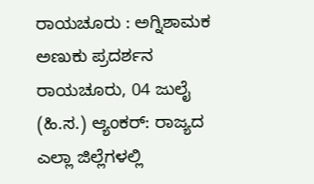ರಾಯಚೂರು : ಅಗ್ನಿಶಾಮಕ ಅಣುಕು ಪ್ರದರ್ಶನ
ರಾಯಚೂರು, 04 ಜುಲೈ (ಹಿ.ಸ.) ಆ್ಯಂಕರ್: ರಾಜ್ಯದ ಎಲ್ಲಾ ಜಿಲ್ಲೆಗಳಲ್ಲಿ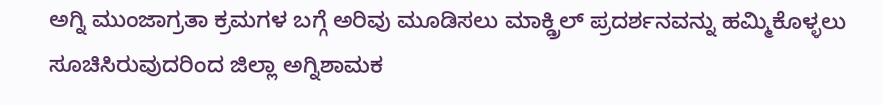ಅಗ್ನಿ ಮುಂಜಾಗ್ರತಾ ಕ್ರಮಗಳ ಬಗ್ಗೆ ಅರಿವು ಮೂಡಿಸಲು ಮಾಕ್ಡ್ರಿಲ್ ಪ್ರದರ್ಶನವನ್ನು ಹಮ್ಮಿಕೊಳ್ಳಲು ಸೂಚಿಸಿರುವುದರಿಂದ ಜಿಲ್ಲಾ ಅಗ್ನಿಶಾಮಕ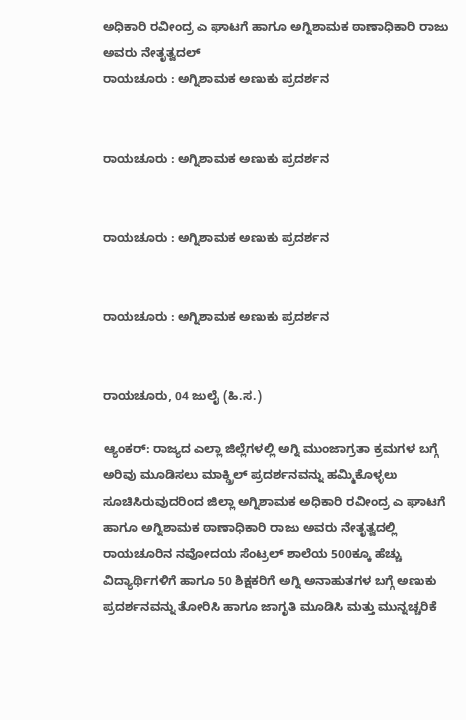ಅಧಿಕಾರಿ ರವೀಂದ್ರ ಎ ಘಾಟಗೆ ಹಾಗೂ ಅಗ್ನಿಶಾಮಕ ಠಾಣಾಧಿಕಾರಿ ರಾಜು ಅವರು ನೇತೃತ್ವದಲ್
ರಾಯಚೂರು : ಅಗ್ನಿಶಾಮಕ ಅಣುಕು ಪ್ರದರ್ಶನ


ರಾಯಚೂರು : ಅಗ್ನಿಶಾಮಕ ಅಣುಕು ಪ್ರದರ್ಶನ


ರಾಯಚೂರು : ಅಗ್ನಿಶಾಮಕ ಅಣುಕು ಪ್ರದರ್ಶನ


ರಾಯಚೂರು : ಅಗ್ನಿಶಾಮಕ ಅಣುಕು ಪ್ರದರ್ಶನ


ರಾಯಚೂರು, 04 ಜುಲೈ (ಹಿ.ಸ.)

ಆ್ಯಂಕರ್: ರಾಜ್ಯದ ಎಲ್ಲಾ ಜಿಲ್ಲೆಗಳಲ್ಲಿ ಅಗ್ನಿ ಮುಂಜಾಗ್ರತಾ ಕ್ರಮಗಳ ಬಗ್ಗೆ ಅರಿವು ಮೂಡಿಸಲು ಮಾಕ್ಡ್ರಿಲ್ ಪ್ರದರ್ಶನವನ್ನು ಹಮ್ಮಿಕೊಳ್ಳಲು ಸೂಚಿಸಿರುವುದರಿಂದ ಜಿಲ್ಲಾ ಅಗ್ನಿಶಾಮಕ ಅಧಿಕಾರಿ ರವೀಂದ್ರ ಎ ಘಾಟಗೆ ಹಾಗೂ ಅಗ್ನಿಶಾಮಕ ಠಾಣಾಧಿಕಾರಿ ರಾಜು ಅವರು ನೇತೃತ್ವದಲ್ಲಿ ರಾಯಚೂರಿನ ನವೋದಯ ಸೆಂಟ್ರಲ್ ಶಾಲೆಯ 500ಕ್ಕೂ ಹೆಚ್ಚು ವಿದ್ಯಾರ್ಥಿಗಳಿಗೆ ಹಾಗೂ 50 ಶಿಕ್ಷಕರಿಗೆ ಅಗ್ನಿ ಅನಾಹುತಗಳ ಬಗ್ಗೆ ಅಣುಕು ಪ್ರದರ್ಶನವನ್ನು ತೋರಿಸಿ ಹಾಗೂ ಜಾಗೃತಿ ಮೂಡಿಸಿ ಮತ್ತು ಮುನ್ನಚ್ಚರಿಕೆ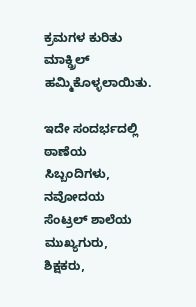ಕ್ರಮಗಳ ಕುರಿತು ಮಾಕ್ಡ್ರಿಲ್ ಹಮ್ಮಿಕೊಳ್ಳಲಾಯಿತು.

ಇದೇ ಸಂದರ್ಭದಲ್ಲಿ ಠಾಣೆಯ ಸಿಬ್ಬಂದಿಗಳು, ನವೋದಯ ಸೆಂಟ್ರಲ್ ಶಾಲೆಯ ಮುಖ್ಯಗುರು, ಶಿಕ್ಷಕರು,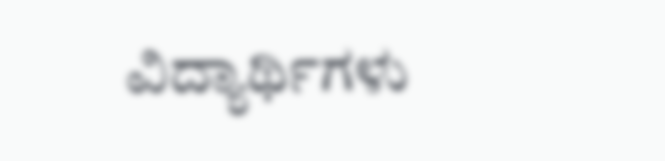ವಿದ್ಯಾರ್ಥಿಗಳು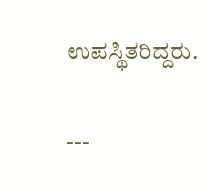ಉಪಸ್ಥಿತರಿದ್ದರು.

---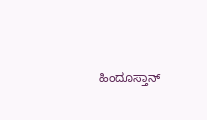ಹಿಂದೂಸ್ತಾನ್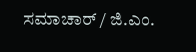ಸಮಾಚಾರ್ / ಜಿ.ಎಂ.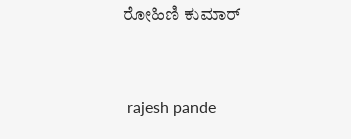ರೋಹಿಣಿ ಕುಮಾರ್


 rajesh pande